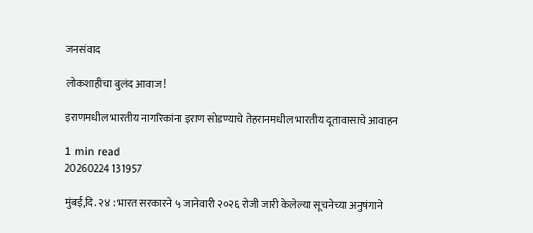जनसंवाद

लोकशाहीचा बुलंद आवाज!

इराणमधील भारतीय नागरिकांना इराण सोडण्याचे तेहरानमधील भारतीय दूतावासाचे आवाहन

1 min read
20260224 131957

मुंबई,दि. २४ : भारत सरकारने ५ जानेवारी २०२६ रोजी जारी केलेल्या सूचनेच्या अनुषंगाने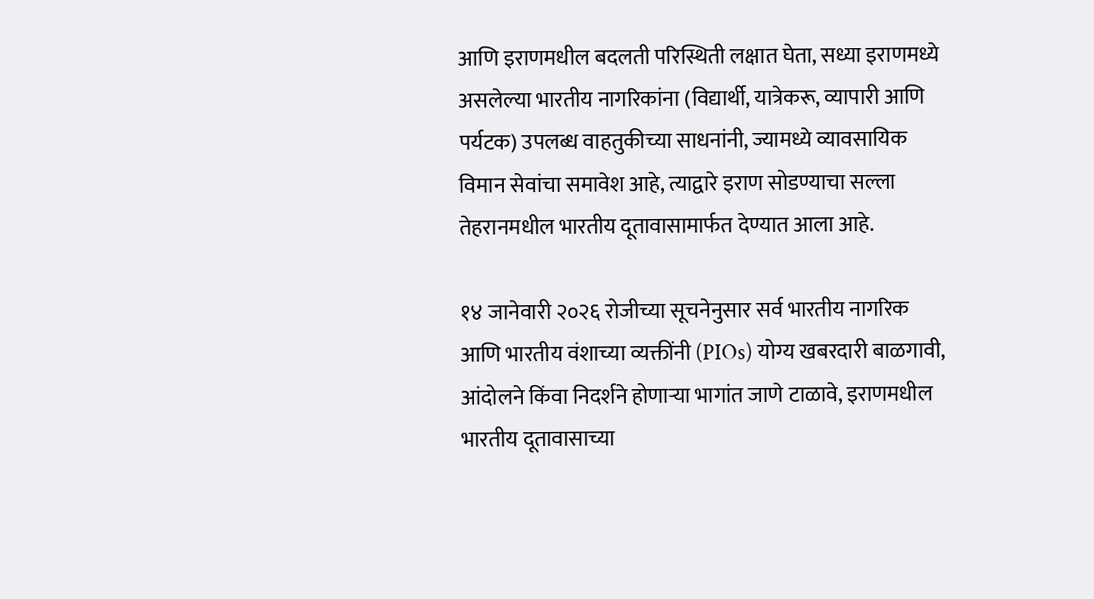आणि इराणमधील बदलती परिस्थिती लक्षात घेता, सध्या इराणमध्ये असलेल्या भारतीय नागरिकांना (विद्यार्थी, यात्रेकरू, व्यापारी आणि पर्यटक) उपलब्ध वाहतुकीच्या साधनांनी, ज्यामध्ये व्यावसायिक विमान सेवांचा समावेश आहे, त्याद्वारे इराण सोडण्याचा सल्ला तेहरानमधील भारतीय दूतावासामार्फत देण्यात आला आहे.

१४ जानेवारी २०२६ रोजीच्या सूचनेनुसार सर्व भारतीय नागरिक आणि भारतीय वंशाच्या व्यक्तींनी (PIOs) योग्य खबरदारी बाळगावी, आंदोलने किंवा निदर्शने होणाऱ्या भागांत जाणे टाळावे, इराणमधील भारतीय दूतावासाच्या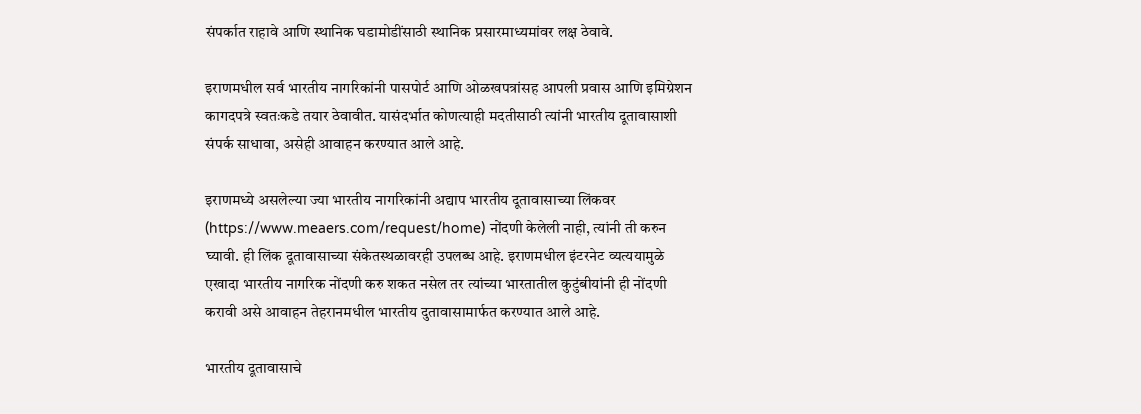संपर्कात राहावे आणि स्थानिक घडामोडींसाठी स्थानिक प्रसारमाध्यमांवर लक्ष ठेवावे.

इराणमधील सर्व भारतीय नागरिकांनी पासपोर्ट आणि ओळखपत्रांसह आपली प्रवास आणि इमिग्रेशन कागदपत्रे स्वतःकडे तयार ठेवावीत. यासंदर्भात कोणत्याही मदतीसाठी त्यांनी भारतीय दूतावासाशी संपर्क साधावा, असेही आवाहन करण्यात आले आहे.

इराणमध्ये असलेल्या ज्या भारतीय नागरिकांनी अद्याप भारतीय दूतावासाच्या लिंकवर (https://www.meaers.com/request/home) नोंदणी केलेली नाही, त्यांनी ती करुन घ्यावी. ही लिंक दूतावासाच्या संकेतस्थळावरही उपलब्ध आहे. इराणमधील इंटरनेट व्यत्ययामुळे एखादा भारतीय नागरिक नोंदणी करु शकत नसेल तर त्यांच्या भारतातील कुटुंबीयांनी ही नोंदणी करावी असे आवाहन तेहरानमधील भारतीय दुतावासामार्फत करण्यात आले आहे.

भारतीय दूतावासाचे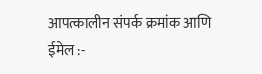आपत्कालीन संपर्क क्रमांक आणि ईमेल :-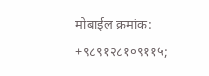मोबाईल क्रमांक: +९८९१२८१०९११५;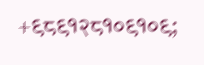+९८९१२८१०९१०९;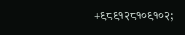+९८९१२८१०९१०२;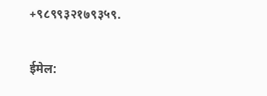+९८९९३२१७९३५९.

ईमेल: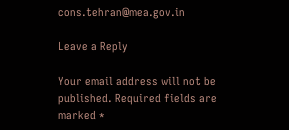cons.tehran@mea.gov.in

Leave a Reply

Your email address will not be published. Required fields are marked *